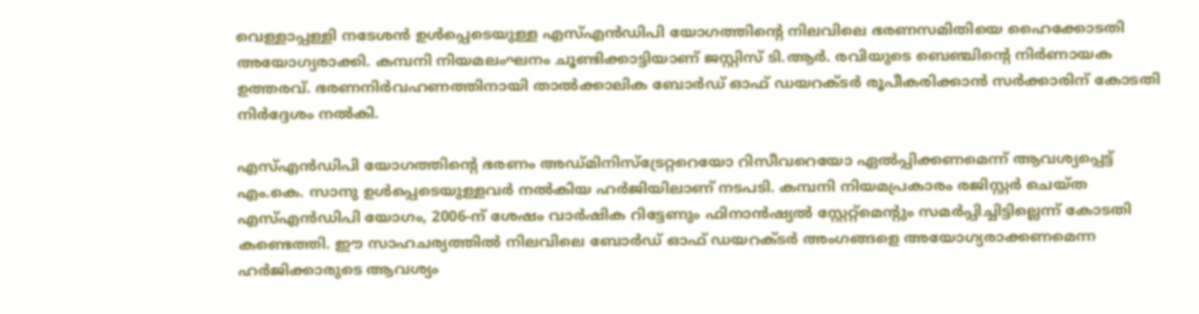വെള്ളാപ്പള്ളി നടേശൻ ഉൾപ്പെടെയുള്ള എസ്എൻഡിപി യോഗത്തിന്റെ നിലവിലെ ഭരണസമിതിയെ ഹൈക്കോടതി അയോഗ്യരാക്കി. കമ്പനി നിയമലംഘനം ചൂണ്ടിക്കാട്ടിയാണ് ജസ്റ്റിസ് ടി.ആർ. രവിയുടെ ബെഞ്ചിന്റെ നിർണായക ഉത്തരവ്. ഭരണനിർവഹണത്തിനായി താൽക്കാലിക ബോർഡ് ഓഫ് ഡയറക്ടർ രൂപീകരിക്കാൻ സർക്കാരിന് കോടതി നിർദ്ദേശം നൽകി.

എസ്എൻഡിപി യോഗത്തിന്റെ ഭരണം അഡ്മിനിസ്ട്രേറ്ററെയോ റിസീവറെയോ ഏൽപ്പിക്കണമെന്ന് ആവശ്യപ്പെട്ട് എം.കെ. സാനു ഉൾപ്പെടെയുള്ളവർ നൽകിയ ഹർജിയിലാണ് നടപടി. കമ്പനി നിയമപ്രകാരം രജിസ്റ്റർ ചെയ്ത എസ്എൻഡിപി യോഗം, 2006-ന് ശേഷം വാർഷിക റിട്ടേണും ഫിനാൻഷ്യൽ സ്റ്റേറ്റ്‌മെന്റും സമർപ്പിച്ചിട്ടില്ലെന്ന് കോടതി കണ്ടെത്തി. ഈ സാഹചര്യത്തിൽ നിലവിലെ ബോർഡ് ഓഫ് ഡയറക്ടർ അംഗങ്ങളെ അയോഗ്യരാക്കണമെന്ന ഹർജിക്കാരുടെ ആവശ്യം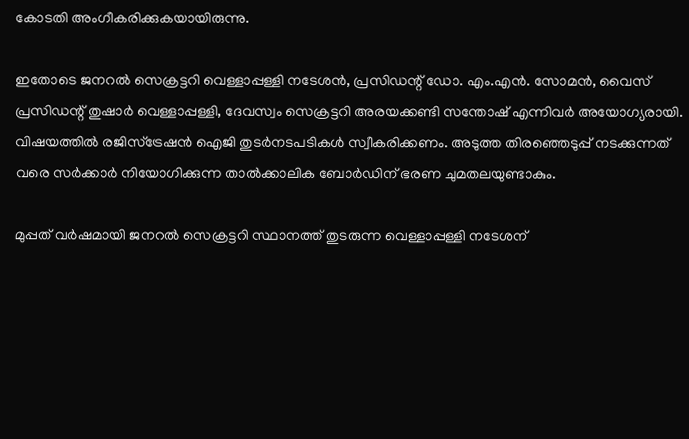കോടതി അംഗീകരിക്കുകയായിരുന്നു.

ഇതോടെ ജനറൽ സെക്രട്ടറി വെള്ളാപ്പള്ളി നടേശൻ, പ്രസിഡന്റ് ഡോ. എം.എൻ. സോമൻ, വൈസ് പ്രസിഡന്റ് തുഷാർ വെള്ളാപ്പള്ളി, ദേവസ്വം സെക്രട്ടറി അരയക്കണ്ടി സന്തോഷ് എന്നിവർ അയോഗ്യരായി. വിഷയത്തിൽ രജിസ്‌ട്രേഷൻ ഐജി തുടർനടപടികൾ സ്വീകരിക്കണം. അടുത്ത തിരഞ്ഞെടുപ്പ് നടക്കുന്നത് വരെ സർക്കാർ നിയോഗിക്കുന്ന താൽക്കാലിക ബോർഡിന് ഭരണ ചുമതലയുണ്ടാകും.

മുപ്പത് വർഷമായി ജനറൽ സെക്രട്ടറി സ്ഥാനത്ത് തുടരുന്ന വെള്ളാപ്പള്ളി നടേശന്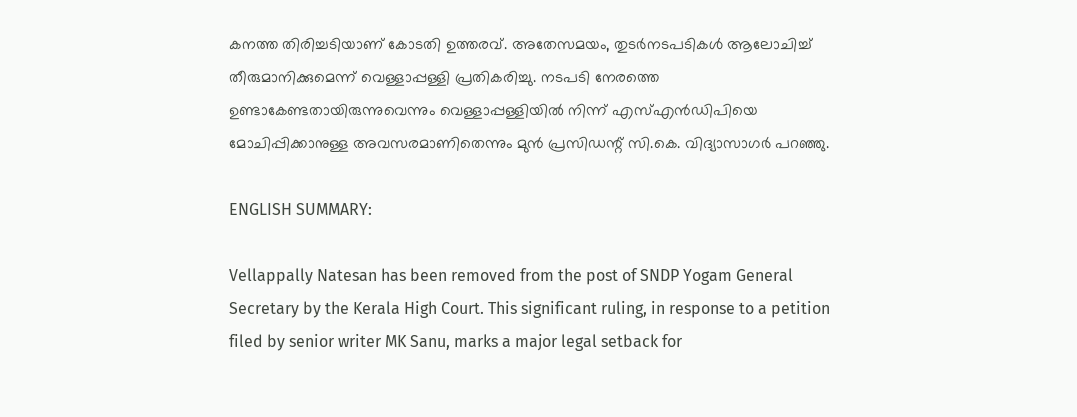കനത്ത തിരിച്ചടിയാണ് കോടതി ഉത്തരവ്. അതേസമയം, തുടർനടപടികൾ ആലോചിച്ച് തീരുമാനിക്കുമെന്ന് വെള്ളാപ്പള്ളി പ്രതികരിച്ചു. നടപടി നേരത്തെ ഉണ്ടാകേണ്ടതായിരുന്നുവെന്നും വെള്ളാപ്പള്ളിയിൽ നിന്ന് എസ്എൻഡിപിയെ മോചിപ്പിക്കാനുള്ള അവസരമാണിതെന്നും മുൻ പ്രസിഡന്റ് സി.കെ. വിദ്യാസാഗർ പറഞ്ഞു.

ENGLISH SUMMARY:

Vellappally Natesan has been removed from the post of SNDP Yogam General Secretary by the Kerala High Court. This significant ruling, in response to a petition filed by senior writer MK Sanu, marks a major legal setback for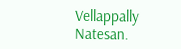Vellappally Natesan.